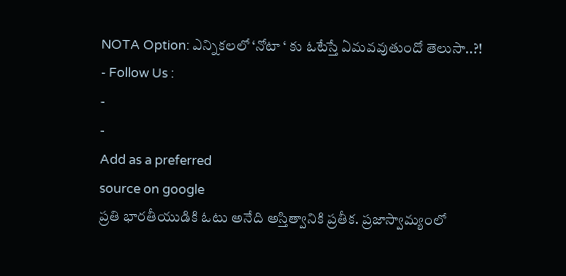NOTA Option: ఎన్నికలలో ‘నోటా ‘ కు ఓటేస్తే ఏమవవుతుందో తెలుసా..?!
- Follow Us :
-
-
Add as a preferred
source on google
ప్రతి భారతీయుడికి ఓటు అనేది అస్తిత్వానికి ప్రతీక. ప్రజాస్వామ్యంలో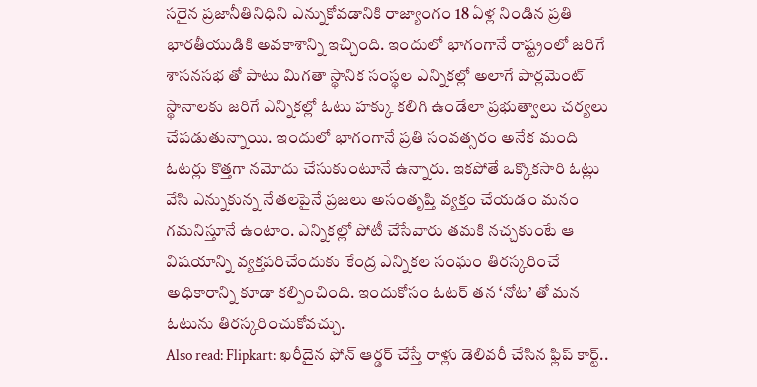సరైన ప్రజానీతినిధిని ఎన్నుకోవడానికి రాజ్యాంగం 18 ఏళ్ల నిండిన ప్రతి భారతీయుడికి అవకాశాన్ని ఇచ్చింది. ఇందులో భాగంగానే రాష్ట్రంలో జరిగే శాసనసభ తో పాటు మిగతా స్థానిక సంస్థల ఎన్నికల్లో అలాగే పార్లమెంట్ స్థానాలకు జరిగే ఎన్నికల్లో ఓటు హక్కు కలిగి ఉండేలా ప్రభుత్వాలు చర్యలు చేపడుతున్నాయి. ఇందులో భాగంగానే ప్రతి సంవత్సరం అనేక మంది ఓటర్లు కొత్తగా నమోదు చేసుకుంటూనే ఉన్నారు. ఇకపోతే ఒక్కొకసారి ఓట్లు వేసి ఎన్నుకున్న నేతలపైనే ప్రజలు అసంతృప్తి వ్యక్తం చేయడం మనం గమనిస్తూనే ఉంటాం. ఎన్నికల్లో పోటీ చేసేవారు తమకి నచ్చకుంటే ఆ విషయాన్ని వ్యక్తపరిచేందుకు కేంద్ర ఎన్నికల సంఘం తిరస్కరించే అధికారాన్ని కూడా కల్పించింది. ఇందుకోసం ఓటర్ తన ‘నోట’ తో మన ఓటును తిరస్కరించుకోవచ్చు.
Also read: Flipkart: ఖరీదైన ఫోన్ ఆర్డర్ చేస్తే రాళ్లు డెలివరీ చేసిన ఫ్లిప్ కార్ట్..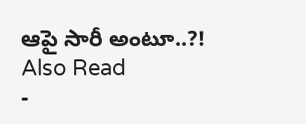ఆపై సారీ అంటూ..?!
Also Read
-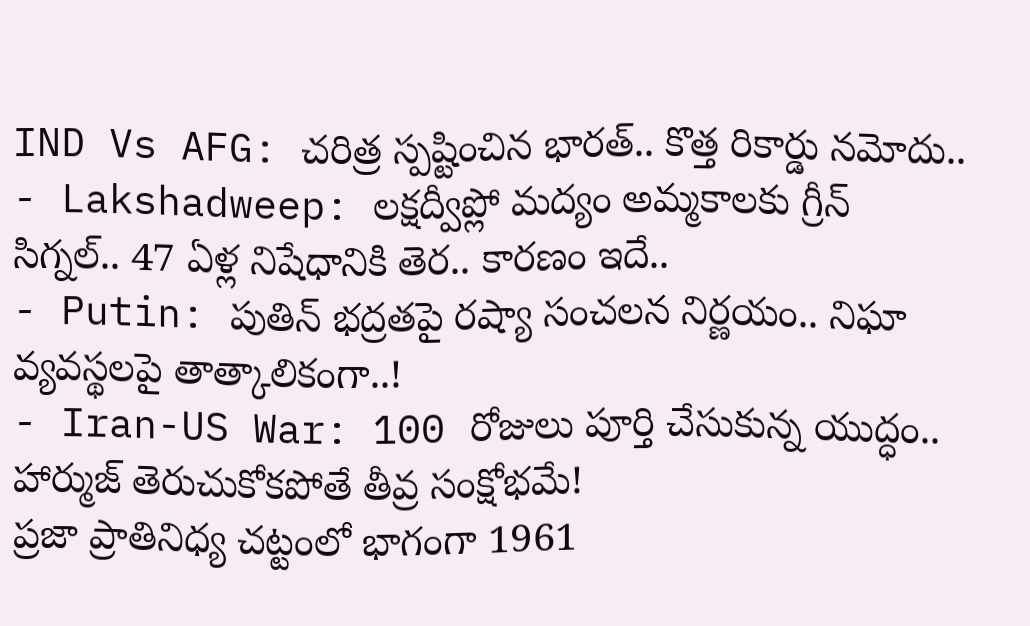IND Vs AFG: చరిత్ర స్పష్టించిన భారత్.. కొత్త రికార్డు నమోదు..
- Lakshadweep: లక్షద్వీప్లో మద్యం అమ్మకాలకు గ్రీన్ సిగ్నల్.. 47 ఏళ్ల నిషేధానికి తెర.. కారణం ఇదే..
- Putin: పుతిన్ భద్రతపై రష్యా సంచలన నిర్ణయం.. నిఘా వ్యవస్థలపై తాత్కాలికంగా..!
- Iran-US War: 100 రోజులు పూర్తి చేసుకున్న యుద్ధం.. హార్ముజ్ తెరుచుకోకపోతే తీవ్ర సంక్షోభమే!
ప్రజా ప్రాతినిధ్య చట్టంలో భాగంగా 1961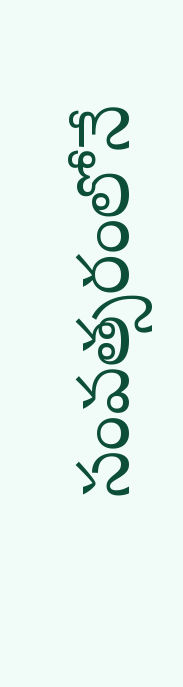సంవత్సరంలోనే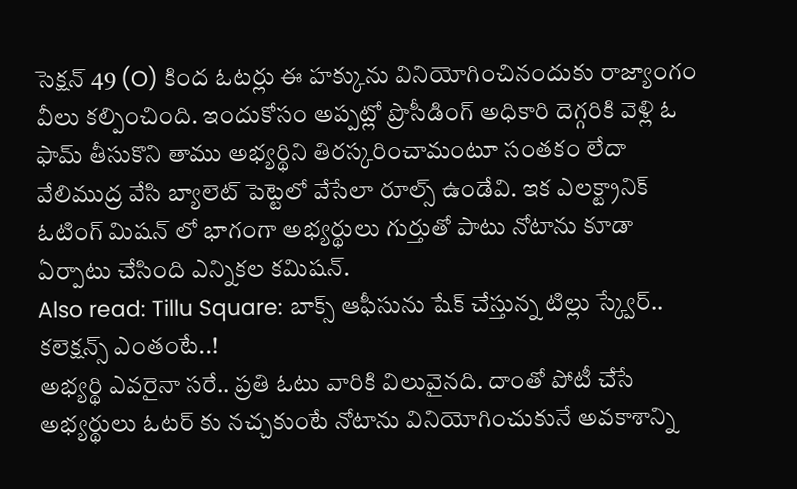సెక్షన్ 49 (O) కింద ఓటర్లు ఈ హక్కును వినియోగించినందుకు రాజ్యాంగం వీలు కల్పించింది. ఇందుకోసం అప్పట్లో ప్రొసీడింగ్ అధికారి దెగ్గరికి వెళ్లి ఓ ఫామ్ తీసుకొని తాము అభ్యర్థిని తిరస్కరించామంటూ సంతకం లేదా వేలిముద్ర వేసి బ్యాలెట్ పెట్టెలో వేసేలా రూల్స్ ఉండేవి. ఇక ఎలక్ట్రానిక్ ఓటింగ్ మిషన్ లో భాగంగా అభ్యర్థులు గుర్తుతో పాటు నోటాను కూడా ఏర్పాటు చేసింది ఎన్నికల కమిషన్.
Also read: Tillu Square: బాక్స్ ఆఫీసును షేక్ చేస్తున్న టిల్లు స్క్వేర్.. కలెక్షన్స్ ఎంతంటే..!
అభ్యర్థి ఎవరైనా సరే.. ప్రతి ఓటు వారికి విలువైనది. దాంతో పోటీ చేసే అభ్యర్థులు ఓటర్ కు నచ్చకుంటే నోటాను వినియోగించుకునే అవకాశాన్ని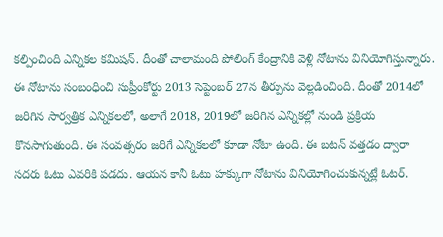కల్పించింది ఎన్నికల కమిషన్. దీంతో చాలామంది పోలింగ్ కేంద్రానికి వెళ్లి నోటాను వినియోగిస్తున్నారు. ఈ నోటాను సంబంధించి సుప్రీంకోర్టు 2013 సెప్టెంబర్ 27న తీర్పును వెల్లడించింది. దీంతో 2014లో జరిగిన సార్వత్రిక ఎన్నికలలో, అలాగే 2018, 2019లో జరిగిన ఎన్నికల్లో నుండి ప్రక్రియ కొనసాగుతుంది. ఈ సంవత్సరం జరిగే ఎన్నికలలో కూడా నోటా ఉంది. ఈ బటన్ వత్తడం ద్వారా సదరు ఓటు ఎవరికి పడదు. ఆయన కానీ ఓటు హక్కుగా నోటాను వినియోగించుకున్నట్లే ఓటర్.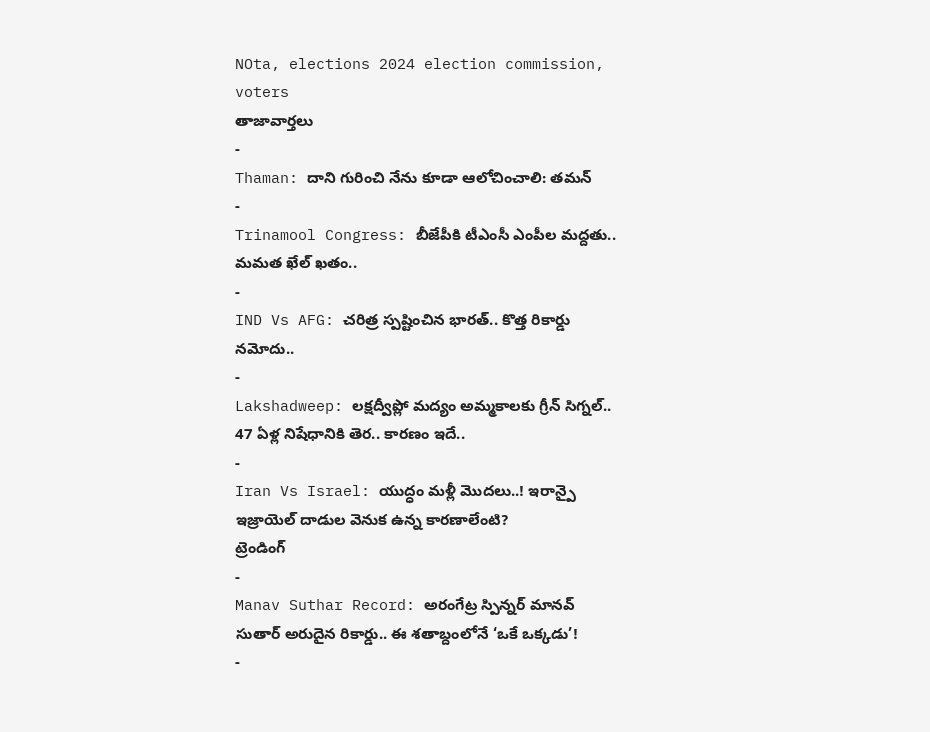NOta, elections 2024 election commission, voters
తాజావార్తలు
-
Thaman: దాని గురించి నేను కూడా ఆలోచించాలి: తమన్
-
Trinamool Congress: బీజేపీకి టీఎంసీ ఎంపీల మద్దతు.. మమత ఖేల్ ఖతం..
-
IND Vs AFG: చరిత్ర స్పష్టించిన భారత్.. కొత్త రికార్డు నమోదు..
-
Lakshadweep: లక్షద్వీప్లో మద్యం అమ్మకాలకు గ్రీన్ సిగ్నల్.. 47 ఏళ్ల నిషేధానికి తెర.. కారణం ఇదే..
-
Iran Vs Israel: యుద్ధం మళ్లీ మొదలు..! ఇరాన్పై ఇజ్రాయెల్ దాడుల వెనుక ఉన్న కారణాలేంటి?
ట్రెండింగ్
-
Manav Suthar Record: అరంగేట్ర స్పిన్నర్ మానవ్ సుతార్ అరుదైన రికార్డు.. ఈ శతాబ్దంలోనే ‘ఒకే ఒక్కడు’!
-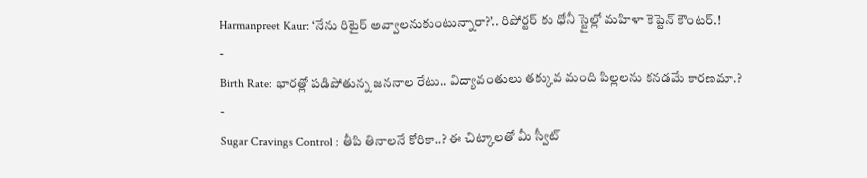Harmanpreet Kaur: ‘నేను రిటైర్ అవ్వాలనుకుంటున్నారా?’.. రిపోర్టర్ కు ధోనీ స్టైల్లో మహిళా కెప్టెన్ కౌంటర్.!
-
Birth Rate: భారత్లో పడిపోతున్న జననాల రేటు.. విద్యావంతులు తక్కువ మంది పిల్లలను కనడమే కారణమా.?
-
Sugar Cravings Control : తీపి తినాలనే కోరికా..? ఈ చిట్కాలతో మీ స్వీట్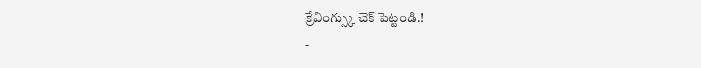క్రేవింగ్స్కు చెక్ పెట్టండి.!
-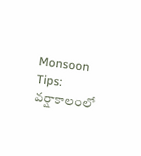Monsoon Tips: వర్షాకాలంలో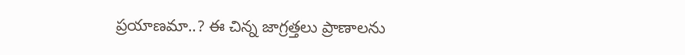ప్రయాణమా..? ఈ చిన్న జాగ్రత్తలు ప్రాణాలను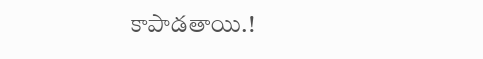కాపాడతాయి.!